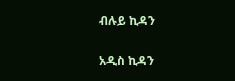ብሉይ ኪዳን

አዲስ ኪዳን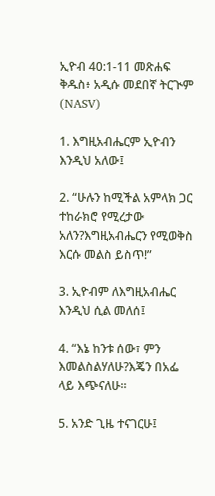ኢዮብ 40:1-11 መጽሐፍ ቅዱስ፥ አዲሱ መደበኛ ትርጒም (NASV)

1. እግዚአብሔርም ኢዮብን እንዲህ አለው፤

2. “ሁሉን ከሚችል አምላክ ጋር ተከራክሮ የሚረታው አለን?እግዚአብሔርን የሚወቅስ እርሱ መልስ ይስጥ!”

3. ኢዮብም ለእግዚአብሔር እንዲህ ሲል መለሰ፤

4. “እኔ ከንቱ ሰው፣ ምን እመልስልሃለሁ?እጄን በአፌ ላይ እጭናለሁ።

5. አንድ ጊዜ ተናገርሁ፤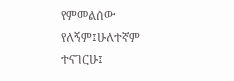የምመልሰው የለኝም፤ሁለተኛም ተናገርሁ፤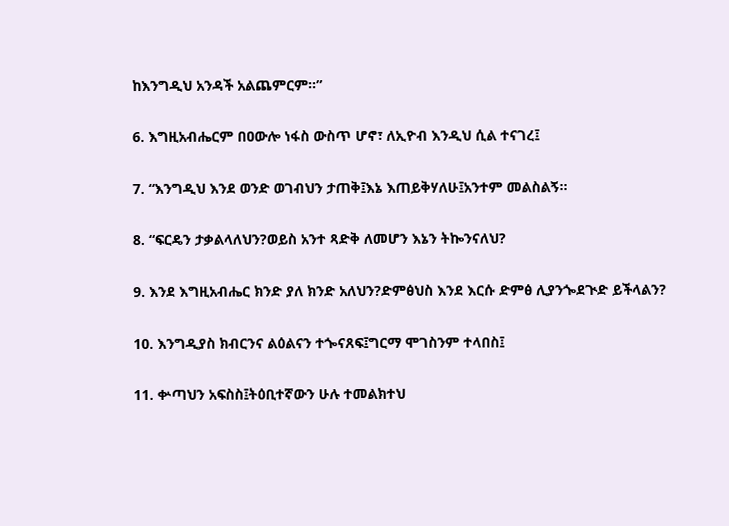ከእንግዲህ አንዳች አልጨምርም።”

6. እግዚአብሔርም በዐውሎ ነፋስ ውስጥ ሆኖ፣ ለኢዮብ እንዲህ ሲል ተናገረ፤

7. “እንግዲህ እንደ ወንድ ወገብህን ታጠቅ፤እኔ እጠይቅሃለሁ፤አንተም መልስልኝ።

8. “ፍርዴን ታቃልላለህን?ወይስ አንተ ጻድቅ ለመሆን እኔን ትኰንናለህ?

9. እንደ እግዚአብሔር ክንድ ያለ ክንድ አለህን?ድምፅህስ እንደ እርሱ ድምፅ ሊያንጐደጒድ ይችላልን?

10. እንግዲያስ ክብርንና ልዕልናን ተጐናጸፍ፤ግርማ ሞገስንም ተላበስ፤

11. ቍጣህን አፍስስ፤ትዕቢተኛውን ሁሉ ተመልክተህ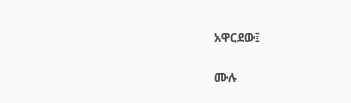አዋርደው፤

ሙሉ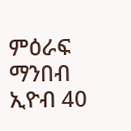ምዕራፍ ማንበብ ኢዮብ 40